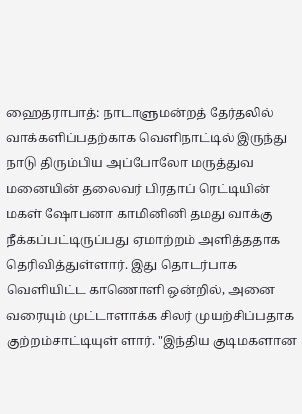ஹைதராபாத்: நாடாளுமன்றத் தேர்தலில் வாக்களிப்பதற்காக வெளிநாட்டில் இருந்து நாடு திரும்பிய அப்போலோ மருத்துவ மனையின் தலைவர் பிரதாப் ரெட்டியின் மகள் ஷோபனா காமினினி தமது வாக்கு நீக்கப்பட்டிருப்பது ஏமாற்றம் அளித்ததாக தெரிவித்துள்ளார். இது தொடர்பாக வெளியிட்ட காணொளி ஒன்றில், அனை வரையும் முட்டாளாக்க சிலர் முயற்சிப்பதாக குற்றம்சாட்டியுள் ளார். "இந்திய குடிமகளான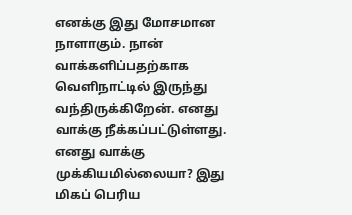எனக்கு இது மோசமான நாளாகும். நான் வாக்களிப்பதற்காக வெளிநாட்டில் இருந்து வந்திருக்கிறேன். எனது வாக்கு நீக்கப்பட்டுள்ளது. எனது வாக்கு முக்கியமில்லையா? இது மிகப் பெரிய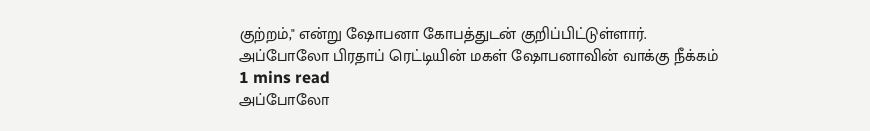குற்றம்," என்று ஷோபனா கோபத்துடன் குறிப்பிட்டுள்ளார்.
அப்போலோ பிரதாப் ரெட்டியின் மகள் ஷோபனாவின் வாக்கு நீக்கம்
1 mins read
அப்போலோ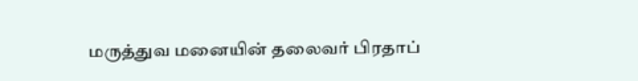மருத்துவ மனையின் தலைவர் பிரதாப்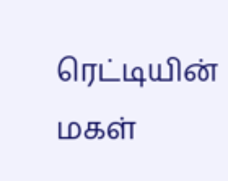ரெட்டியின் மகள்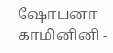ஷோபனா காமினினி -